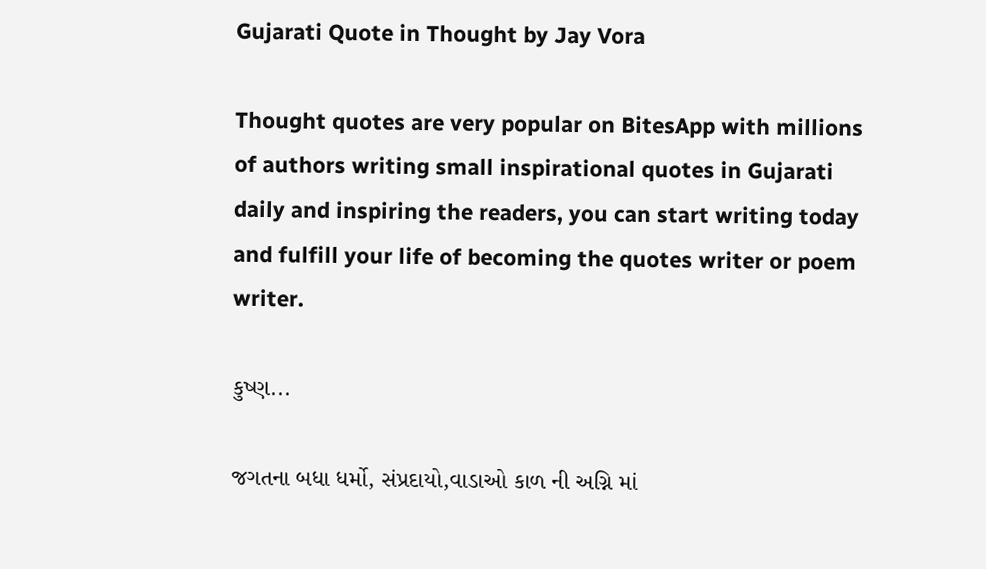Gujarati Quote in Thought by Jay Vora

Thought quotes are very popular on BitesApp with millions of authors writing small inspirational quotes in Gujarati daily and inspiring the readers, you can start writing today and fulfill your life of becoming the quotes writer or poem writer.

કુષ્ણ...

જગતના બધા ધર્મો, સંપ્રદાયો,વાડાઓ કાળ ની અગ્નિ માં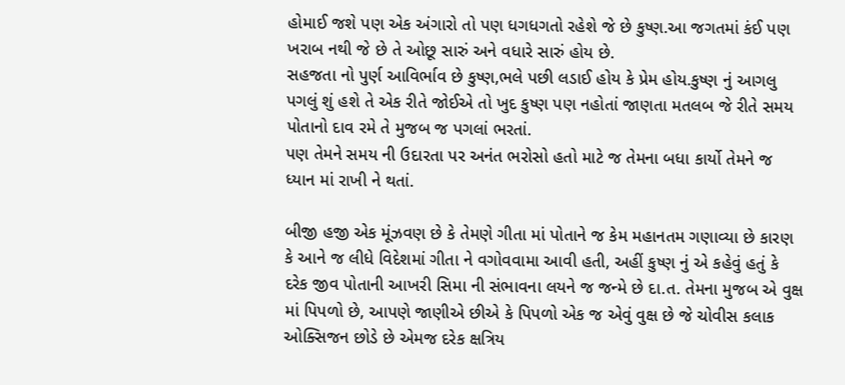હોમાઈ જશે પણ એક અંગારો તો પણ ધગધગતો રહેશે જે છે કુષ્ણ.આ જગતમાં કંઈ પણ ખરાબ નથી જે છે તે ઓછૂ સારું અને વધારે સારું હોય છે.
સહજતા નો પુર્ણ આવિર્ભાવ છે કુષ્ણ,ભલે પછી લડાઈ હોય કે પ્રેમ હોય.કુષ્ણ નું આગલુ પગલું શું હશે તે એક રીતે જોઈએ તો ખુદ કુષ્ણ પણ નહોતાં જાણતા મતલબ જે રીતે સમય પોતાનો દાવ રમે તે મુજબ જ પગલાં ભરતાં.
પણ તેમને સમય ની ઉદારતા પર અનંત ભરોસો હતો માટે જ તેમના બધા કાર્યો તેમને જ ધ્યાન માં રાખી ને થતાં.

બીજી હજી એક મૂંઝવણ છે કે તેમણે ગીતા માં પોતાને જ કેમ મહાનતમ ગણાવ્યા છે કારણ કે આને જ લીધે વિદેશમાં ગીતા ને વગોવવામા આવી હતી, અહીં કુષ્ણ નું એ કહેવું હતું કે દરેક જીવ પોતાની આખરી સિમા ની સંભાવના લયને જ જન્મે છે દા.ત. તેમના મુજબ એ વુક્ષ માં પિપળો છે, આપણે જાણીએ છીએ કે પિપળો એક જ એવું વુક્ષ છે જે ચોવીસ કલાક ઓક્સિજન છોડે છે એમજ દરેક ક્ષત્રિય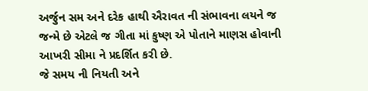અર્જુન સમ અને દરેક હાથી ઐરાવત ની સંભાવના લયને જ જન્મે છે એટલે જ ગીતા માં કુષ્ણ એ પોતાને માણસ હોવાની આખરી સીમા ને પ્રદર્શિત કરી છે.
જે સમય ની નિયતી અને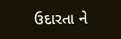ઉદારતા ને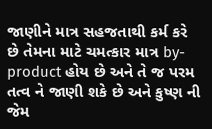જાણીને માત્ર સહજતાથી કર્મ કરે છે તેમના માટે ચમત્કાર માત્ર by-product હોય છે અને તે જ પરમ તત્વ ને જાણી શકે છે અને કુષ્ણ ની જેમ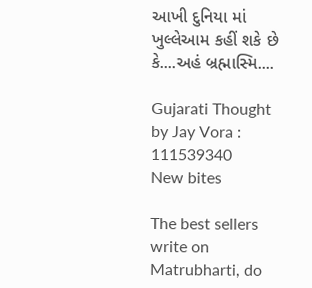આખી દુનિયા માં ખુલ્લેઆમ કહીં શકે છે કે....અહં બ્રહ્માસ્મિ....

Gujarati Thought by Jay Vora : 111539340
New bites

The best sellers write on Matrubharti, do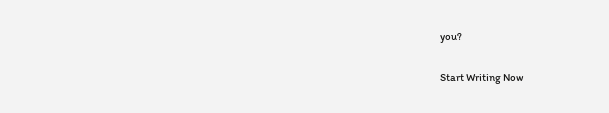you?

Start Writing Now